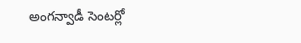అంగన్వాడీ సెంటర్లో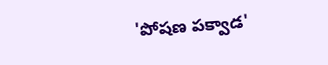'పోషణ పక్వాడ'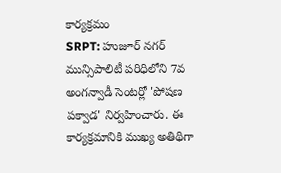కార్యక్రమం
SRPT: హుజూర్ నగర్ మున్సిపాలిటీ పరిధిలోని 7వ అంగన్వాడీ సెంటర్లో 'పోషణ పక్వాడ' నిర్వహించారు. ఈ కార్యక్రమానికి ముఖ్య అతిథిగా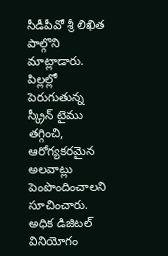సీడీపీవో శ్రీ లిఖిత పాల్గొని మాట్లాడారు. పిల్లల్లో పెరుగుతున్న స్క్రీన్ టైము తగ్గించి, ఆరోగ్యకరమైన అలవాట్లు పెంపొందించాలని సూచించారు. అధిక డిజిటల్ వినియోగం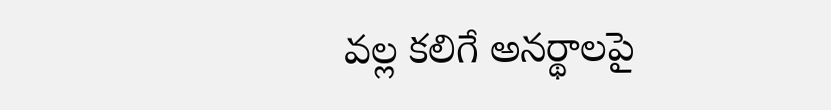వల్ల కలిగే అనర్థాలపై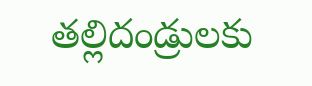తల్లిదండ్రులకు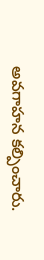అవగాహన కల్పించారు.